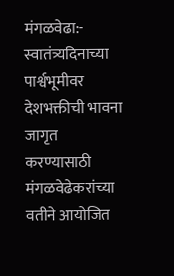मंगळवेढा:-
स्वातंत्र्यदिनाच्या पार्श्वभूमीवर देशभक्तीची भावना जागृत करण्यासाठी मंगळवेढेकरांच्या वतीने आयोजित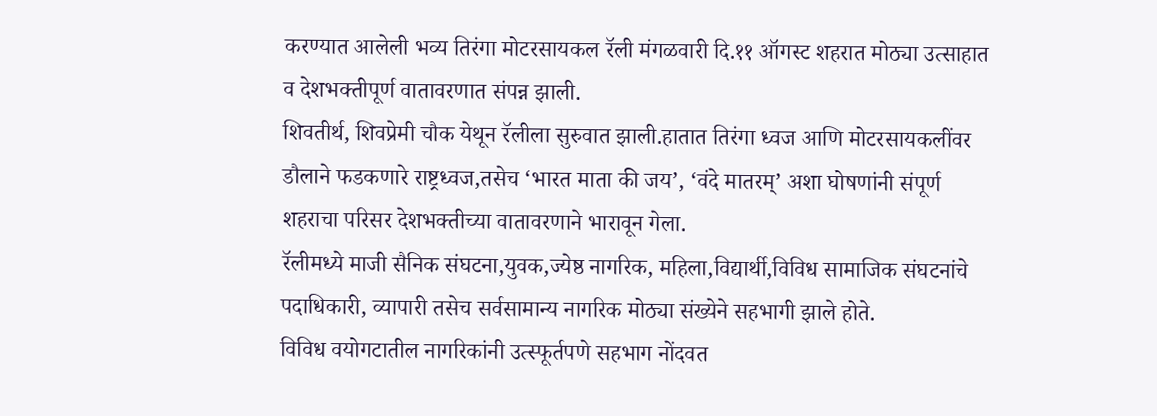करण्यात आलेली भव्य तिरंगा मोटरसायकल रॅली मंगळवारी दि.११ ऑगस्ट शहरात मोठ्या उत्साहात व देशभक्तीपूर्ण वातावरणात संपन्न झाली.
शिवतीर्थ, शिवप्रेमी चौक येथून रॅलीला सुरुवात झाली.हातात तिरंगा ध्वज आणि मोटरसायकलींवर डौलाने फडकणारे राष्ट्रध्वज,तसेच ‘भारत माता की जय’, ‘वंदे मातरम्’ अशा घोषणांनी संपूर्ण शहराचा परिसर देशभक्तीच्या वातावरणाने भारावून गेला.
रॅलीमध्ये माजी सैनिक संघटना,युवक,ज्येष्ठ नागरिक, महिला,विद्यार्थी,विविध सामाजिक संघटनांचे पदाधिकारी, व्यापारी तसेच सर्वसामान्य नागरिक मोठ्या संख्येने सहभागी झाले होते.
विविध वयोगटातील नागरिकांनी उत्स्फूर्तपणे सहभाग नोंदवत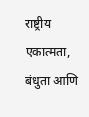राष्ट्रीय एकात्मता, बंधुता आणि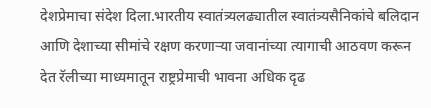देशप्रेमाचा संदेश दिला.भारतीय स्वातंत्र्यलढ्यातील स्वातंत्र्यसैनिकांचे बलिदान आणि देशाच्या सीमांचे रक्षण करणाऱ्या जवानांच्या त्यागाची आठवण करून देत रॅलीच्या माध्यमातून राष्ट्रप्रेमाची भावना अधिक दृढ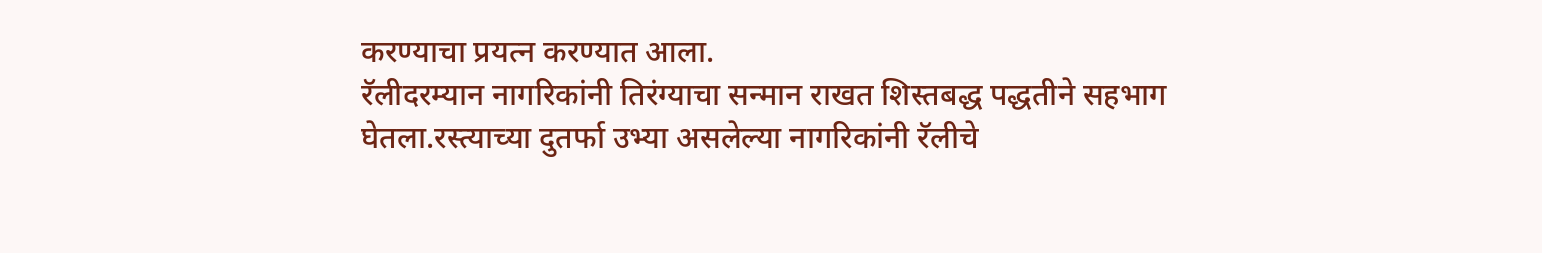करण्याचा प्रयत्न करण्यात आला.
रॅलीदरम्यान नागरिकांनी तिरंग्याचा सन्मान राखत शिस्तबद्ध पद्धतीने सहभाग घेतला.रस्त्याच्या दुतर्फा उभ्या असलेल्या नागरिकांनी रॅलीचे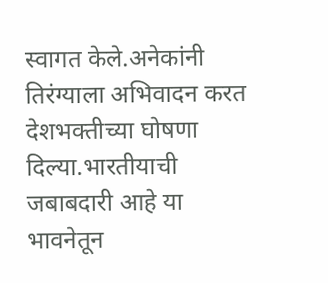स्वागत केले.अनेकांनी तिरंग्याला अभिवादन करत देशभक्तीच्या घोषणा दिल्या.भारतीयाची जबाबदारी आहे या भावनेतून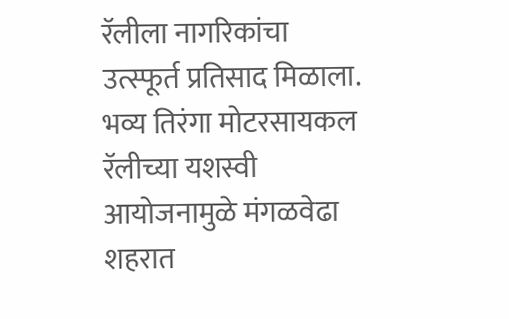रॅलीला नागरिकांचा उत्स्फूर्त प्रतिसाद मिळाला.
भव्य तिरंगा मोटरसायकल रॅलीच्या यशस्वी आयोजनामुळे मंगळवेढा शहरात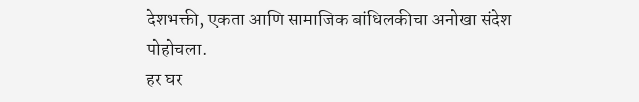देशभक्ती, एकता आणि सामाजिक बांधिलकीचा अनोखा संदेश पोहोचला.
हर घर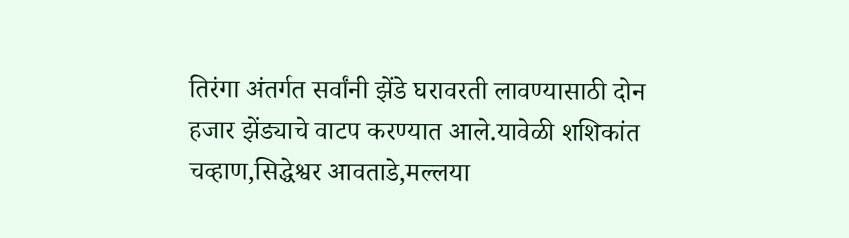तिरंगा अंतर्गत सर्वांनी झेंडे घरावरती लावण्यासाठी दोन हजार झेंड्याचे वाटप करण्यात आले.यावेळी शशिकांत चव्हाण,सिद्धेश्वर आवताडे,मल्लया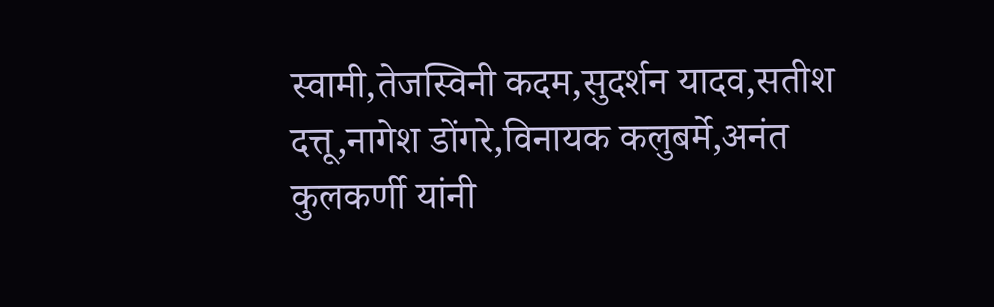स्वामी,तेजस्विनी कदम,सुदर्शन यादव,सतीश दत्तू,नागेश डोंगरे,विनायक कलुबर्मे,अनंत कुलकर्णी यांनी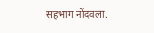सहभाग नोंदवला.